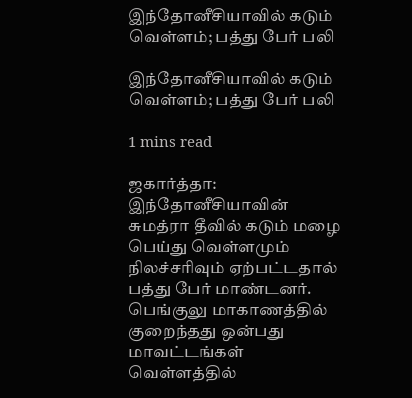இந்தோனீசியாவில் கடும் வெள்ளம்; பத்து பேர் பலி

இந்தோனீசியாவில் கடும் வெள்ளம்; பத்து பேர் பலி

1 mins read

ஜகார்த்தா: இந்தோனீசியாவின் சுமத்ரா தீவில் கடும் மழை பெய்து வெள்ளமும் நிலச்சரிவும் ஏற்பட்டதால் பத்து பேர் மாண்டனர். பெங்குலு மாகாணத்தில் குறைந்தது ஒன்பது மாவட்டங்கள் வெள்ளத்தில்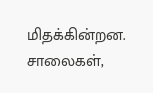மிதக்கின்றன. சாலைகள்,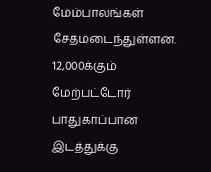மேம்பாலங்கள் சேதமடைந்துள்ளன. 12,000க்கும் மேற்பட்டோர் பாதுகாப்பான இடத்துக்கு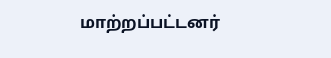மாற்றப்பட்டனர்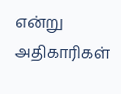என்று அதிகாரிகள்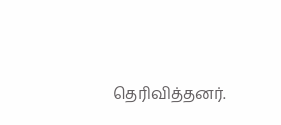தெரிவித்தனர்.